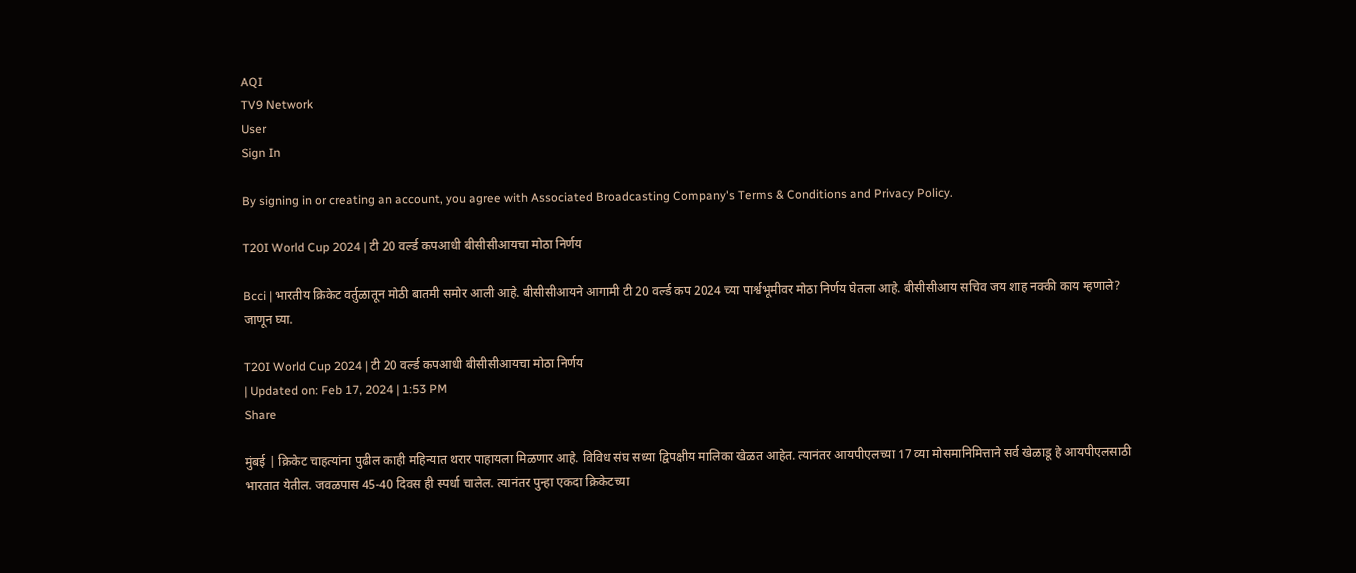AQI
TV9 Network
User
Sign In

By signing in or creating an account, you agree with Associated Broadcasting Company's Terms & Conditions and Privacy Policy.

T20I World Cup 2024 | टी 20 वर्ल्ड कपआधी बीसीसीआयचा मोठा निर्णय

Bcci | भारतीय क्रिकेट वर्तुळातून मोठी बातमी समोर आली आहे. बीसीसीआयने आगामी टी 20 वर्ल्ड कप 2024 च्या पार्श्वभूमीवर मोठा निर्णय घेतला आहे. बीसीसीआय सचिव जय शाह नक्की काय म्हणाले? जाणून घ्या.

T20I World Cup 2024 | टी 20 वर्ल्ड कपआधी बीसीसीआयचा मोठा निर्णय
| Updated on: Feb 17, 2024 | 1:53 PM
Share

मुंबई | क्रिकेट चाहत्यांना पुढील काही महिन्यात थरार पाहायला मिळणार आहे. विविध संघ सध्या द्विपक्षीय मालिका खेळत आहेत. त्यानंतर आयपीएलच्या 17 व्या मोसमानिमित्ताने सर्व खेळाडू हे आयपीएलसाठी भारतात येतील. जवळपास 45-40 दिवस ही स्पर्धा चालेल. त्यानंतर पुन्हा एकदा क्रिकेटच्या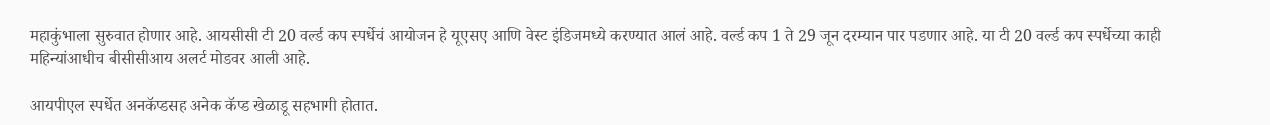महाकुंभाला सुरुवात होणार आहे. आयसीसी टी 20 वर्ल्ड कप स्पर्धेचं आयोजन हे यूएसए आणि वेस्ट इंडिजमध्ये करण्यात आलं आहे. वर्ल्ड कप 1 ते 29 जून दरम्यान पार पडणार आहे. या टी 20 वर्ल्ड कप स्पर्धेच्या काही महिन्यांआधीच बीसीसीआय अलर्ट मोडवर आली आहे.

आयपीएल स्पर्धेत अनकॅप्डसह अनेक कॅप्ड खेळाडू सहभागी होतात.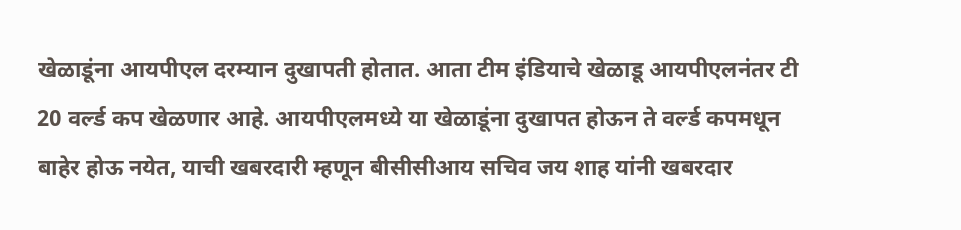खेळाडूंना आयपीएल दरम्यान दुखापती होतात. आता टीम इंडियाचे खेळाडू आयपीएलनंतर टी 20 वर्ल्ड कप खेळणार आहे. आयपीएलमध्ये या खेळाडूंना दुखापत होऊन ते वर्ल्ड कपमधून बाहेर होऊ नयेत, याची खबरदारी म्हणून बीसीसीआय सचिव जय शाह यांनी खबरदार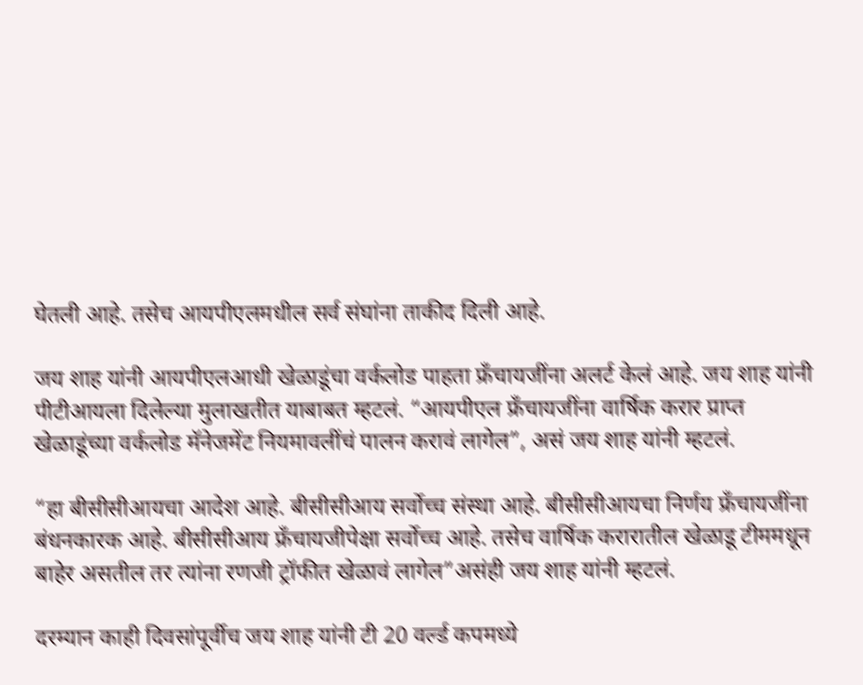घेतली आहे. तसेच आयपीएलमधील सर्व संघांना ताकीद दिली आहे.

जय शाह यांनी आयपीएलआधी खेळाडूंचा वर्कलोड पाहता फ्रँचायजींना अलर्ट केलं आहे. जय शाह यांनी पीटीआयला दिलेल्या मुलाखतीत याबाबत म्हटलं. “आयपीएल फ्रँचायजींना वार्षिक करार प्राप्त खेळाडूंच्या वर्कलोड मॅनेजमेंट नियमावलींचं पालन करावं लागेल”, असं जय शाह यांनी म्हटलं.

“हा बीसीसीआयचा आदेश आहे. बीसीसीआय सर्वोच्च संस्था आहे. बीसीसीआयचा निर्णय फ्रँचायजींना बंधनकारक आहे. बीसीसीआय फ्रँचायजीपेक्षा सर्वोच्च आहे. तसेच वार्षिक करारातील खेळाडू टीममधून बाहेर असतील तर त्यांना रणजी ट्रॉफीत खेळावं लागेल”असंही जय शाह यांनी म्हटलं.

दरम्यान काही दिवसांपूर्वीच जय शाह यांनी टी 20 वर्ल्ड कपमध्ये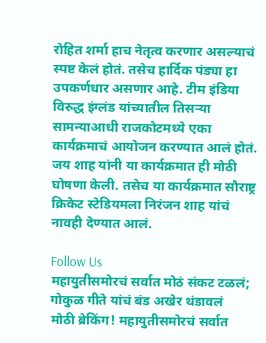रोहित शर्मा हाच नेतृत्व करणार असल्याचं स्पष्ट केलं होतं. तसेच हार्दिक पंड्या हा उपकर्णधार असणार आहे. टीम इंडिया विरुद्ध इंग्लंड यांच्यातील तिसऱ्या सामन्याआधी राजकोटमध्ये एका कार्यक्रमाचं आयोजन करण्यात आलं होतं. जय शाह यांनी या कार्यक्रमात ही मोठी घोषणा केली. तसेच या कार्यक्रमात सौराष्ट्र क्रिकेट स्टेडियमला निरंजन शाह यांचं नावही देण्यात आलं.

Follow Us
महायुतीसमोरचं सर्वात मोठं संकट टळलं; गोकुळ गीते यांचं बंड अखेर थंडावलं
मोठी ब्रेकिंग! महायुतीसमोरचं सर्वात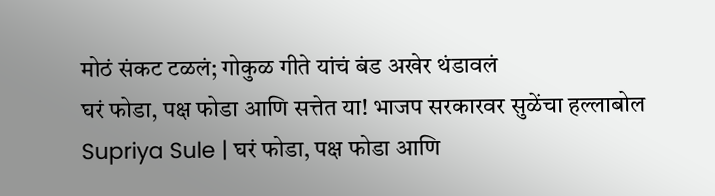मोठं संकट टळलं; गोकुळ गीते यांचं बंड अखेर थंडावलं
घरं फोडा, पक्ष फोडा आणि सत्तेत या! भाजप सरकारवर सुळेंचा हल्लाबोल
Supriya Sule | घरं फोडा, पक्ष फोडा आणि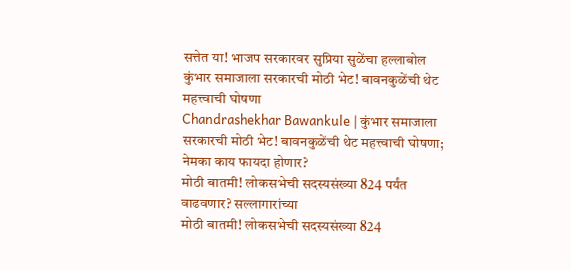सत्तेत या! भाजप सरकारवर सुप्रिया सुळेंचा हल्लाबोल
कुंभार समाजाला सरकारची मोठी भेट! बावनकुळेंची थेट महत्त्वाची घोषणा
Chandrashekhar Bawankule | कुंभार समाजाला सरकारची मोठी भेट! बावनकुळेंची थेट महत्त्वाची घोषणा; नेमका काय फायदा होणार?
मोठी बातमी! लोकसभेची सदस्यसंख्या 824 पर्यंत वाढवणार? सल्लागारांच्या
मोठी बातमी! लोकसभेची सदस्यसंख्या 824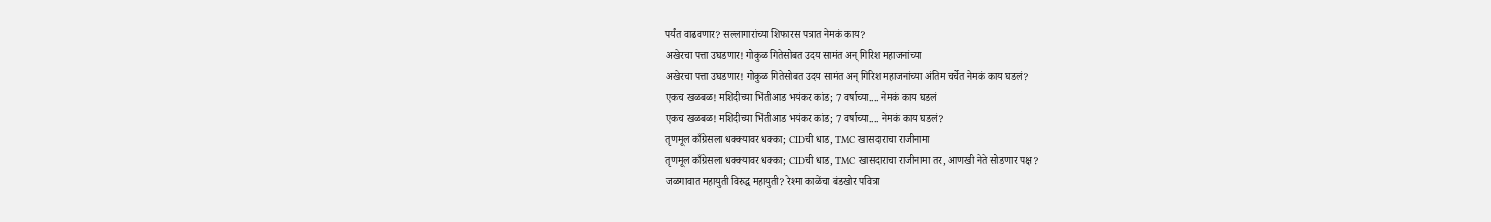पर्यंत वाढवणार? सल्लागारांच्या शिफारस पत्रात नेमकं काय?
अखेरचा पत्ता उघडणार! गोकुळ गितेसोबत उदय सामंत अन् गिरिश महाजनांच्या
अखेरचा पत्ता उघडणार! गोकुळ गितेसोबत उदय सामंत अन् गिरिश महाजनांच्या अंतिम चर्चेत नेमकं काय घडलं?
एकच खळबळ! मशिदीच्या भिंतीआड भयंकर कांड; 7 वर्षाच्या.... नेमकं काय घडलं
एकच खळबळ! मशिदीच्या भिंतीआड भयंकर कांड; 7 वर्षाच्या.... नेमकं काय घडलं?
तृणमूल काँग्रेसला धक्क्यावर धक्का; CIDची धाड, TMC खासदाराचा राजीनामा
तृणमूल काँग्रेसला धक्क्यावर धक्का; CIDची धाड, TMC खासदाराचा राजीनामा तर, आणखी नेते सोडणार पक्ष?
जळगावात महायुती विरुद्ध महायुती? रेश्मा काळेंचा बंडखोर पवित्रा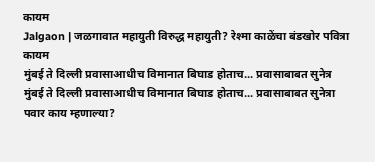कायम
Jalgaon | जळगावात महायुती विरुद्ध महायुती? रेश्मा काळेंचा बंडखोर पवित्रा कायम
मुंबई ते दिल्ली प्रवासाआधीच विमानात बिघाड होताच... प्रवासाबाबत सुनेत्र
मुंबई ते दिल्ली प्रवासाआधीच विमानात बिघाड होताच... प्रवासाबाबत सुनेत्रा पवार काय म्हणाल्या?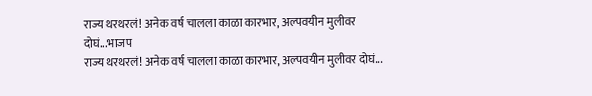राज्य थरथरलं! अनेक वर्ष चालला काळा कारभार, अल्पवयीन मुलीवर दोघं...भाजप
राज्य थरथरलं! अनेक वर्ष चालला काळा कारभार, अल्पवयीन मुलीवर दोघं...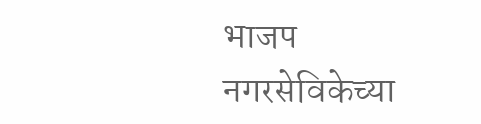भाजप नगरसेविकेच्या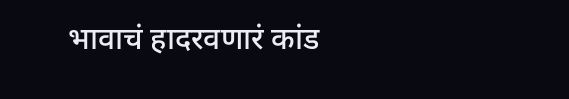भावाचं हादरवणारं कांड